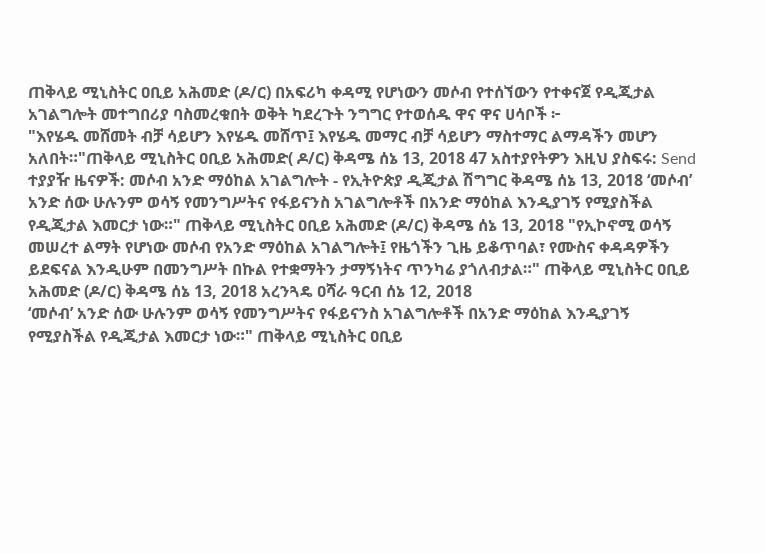ጠቅላይ ሚኒስትር ዐቢይ አሕመድ (ዶ/ር) በአፍሪካ ቀዳሚ የሆነውን መሶብ የተሰኘውን የተቀናጀ የዲጂታል አገልግሎት መተግበሪያ ባስመረቁበት ወቅት ካደረጉት ንግግር የተወሰዱ ዋና ዋና ሀሳቦች ፦
"እየሄዱ መሸመት ብቻ ሳይሆን እየሄዱ መሸጥ፤ እየሄዱ መማር ብቻ ሳይሆን ማስተማር ልማዳችን መሆን አለበት።"ጠቅላይ ሚኒስትር ዐቢይ አሕመድ( ዶ/ር) ቅዳሜ ሰኔ 13, 2018 47 አስተያየትዎን እዚህ ያስፍሩ: Send ተያያዥ ዜናዎች: መሶብ አንድ ማዕከል አገልግሎት - የኢትዮጵያ ዲጂታል ሽግግር ቅዳሜ ሰኔ 13, 2018 ‘መሶብ’ አንድ ሰው ሁሉንም ወሳኝ የመንግሥትና የፋይናንስ አገልግሎቶች በአንድ ማዕከል እንዲያገኝ የሚያስችል የዲጂታል እመርታ ነው።" ጠቅላይ ሚኒስትር ዐቢይ አሕመድ (ዶ/ር) ቅዳሜ ሰኔ 13, 2018 "የኢኮኖሚ ወሳኝ መሠረተ ልማት የሆነው መሶብ የአንድ ማዕከል አገልግሎት፤ የዜጎችን ጊዜ ይቆጥባል፣ የሙስና ቀዳዳዎችን ይደፍናል እንዲሁም በመንግሥት በኩል የተቋማትን ታማኝነትና ጥንካሬ ያጎለብታል።" ጠቅላይ ሚኒስትር ዐቢይ አሕመድ (ዶ/ር) ቅዳሜ ሰኔ 13, 2018 አረንጓዴ ዐሻራ ዓርብ ሰኔ 12, 2018
‘መሶብ’ አንድ ሰው ሁሉንም ወሳኝ የመንግሥትና የፋይናንስ አገልግሎቶች በአንድ ማዕከል እንዲያገኝ የሚያስችል የዲጂታል እመርታ ነው።" ጠቅላይ ሚኒስትር ዐቢይ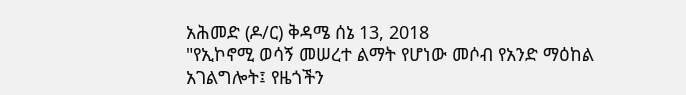አሕመድ (ዶ/ር) ቅዳሜ ሰኔ 13, 2018
"የኢኮኖሚ ወሳኝ መሠረተ ልማት የሆነው መሶብ የአንድ ማዕከል አገልግሎት፤ የዜጎችን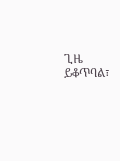ጊዜ ይቆጥባል፣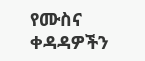የሙስና ቀዳዳዎችን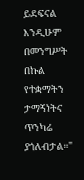ይደፍናል እንዲሁም በመንግሥት በኩል የተቋማትን ታማኝነትና ጥንካሬ ያጎለብታል።"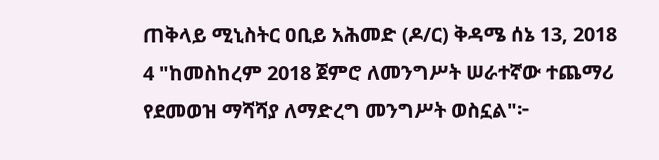ጠቅላይ ሚኒስትር ዐቢይ አሕመድ (ዶ/ር) ቅዳሜ ሰኔ 13, 2018
4 "ከመስከረም 2018 ጀምሮ ለመንግሥት ሠራተኛው ተጨማሪ የደመወዝ ማሻሻያ ለማድረግ መንግሥት ወስኗል"፦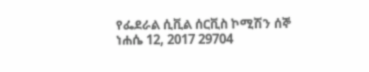የፌደራል ሲቪል ሰርቪስ ኮሚሽን ሰኞ ነሐሴ 12, 2017 29704